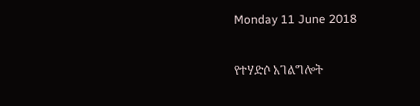Monday 11 June 2018

የተሃድሶ አገልግሎት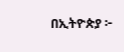በኢትዮጵያ ፦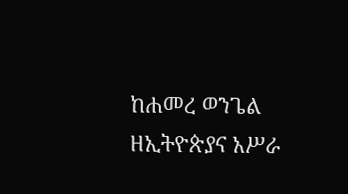ከሐመረ ወንጌል ዘኢትዮጵያና አሥራ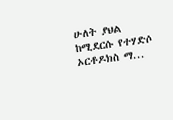ሁለት ያህል ከሚደርሱ የተሃድሶ ኦርቶዶክስ ማ...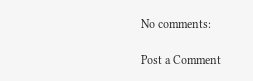No comments:

Post a Comment